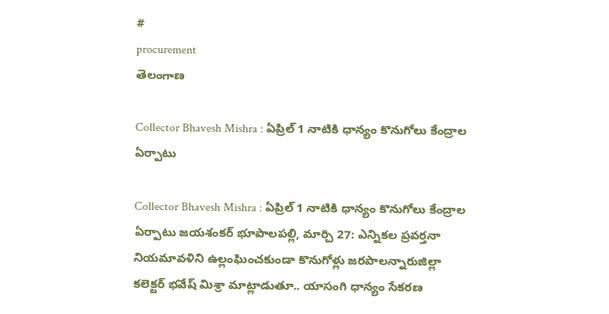#
procurement
తెలంగాణ

Collector Bhavesh Mishra : ఏప్రిల్ 1 నాటికి ధాన్యం కొనుగోలు కేంద్రాల ఏర్పాటు

Collector Bhavesh Mishra : ఏప్రిల్ 1 నాటికి ధాన్యం కొనుగోలు కేంద్రాల ఏర్పాటు జయశంకర్ భూపాలపల్లి, మార్చి 27: ఎన్నికల ప్రవర్తనా నియమావళిని ఉల్లంఘించకుండా కొనుగోళ్లు జరపాలన్నారుజిల్లా కలెక్టర్ భవేష్ మిశ్రా మాట్లాడుతూ.. యాసంగి ధాన్యం సేకరణ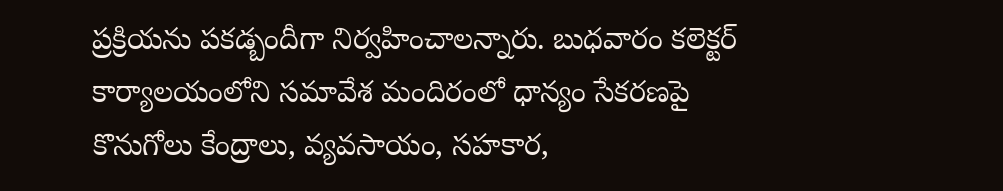ప్రక్రియను పకడ్బందీగా నిర్వహించాలన్నారు. బుధవారం కలెక్టర్ కార్యాలయంలోని సమావేశ మందిరంలో ధాన్యం సేకరణపై కొనుగోలు కేంద్రాలు, వ్యవసాయం, సహకార,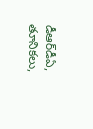డీఆర్‌డీఏ, తూనికలు,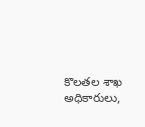కొలతల శాఖ అధికారులు,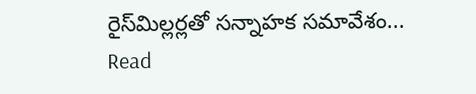రైస్‌మిల్లర్లతో సన్నాహక సమావేశం...
Read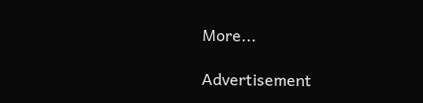More...

Advertisement